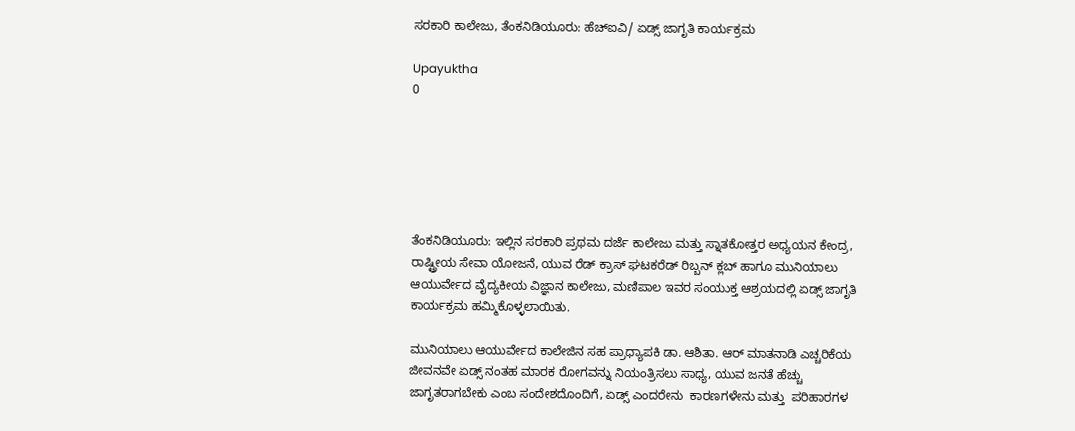ಸರಕಾರಿ ಕಾಲೇಜು, ತೆಂಕನಿಡಿಯೂರು: ಹೆಚ್ಐವಿ/ ಏಡ್ಸ್ ಜಾಗೃತಿ ಕಾರ್ಯಕ್ರಮ

Upayuktha
0






ತೆಂಕನಿಡಿಯೂರು: ಇಲ್ಲಿನ ಸರಕಾರಿ ಪ್ರಥಮ ದರ್ಜೆ ಕಾಲೇಜು ಮತ್ತು ಸ್ನಾತಕೋತ್ತರ ಅಧ್ಯಯನ ಕೇಂದ್ರ, ರಾಷ್ಟ್ರೀಯ ಸೇವಾ ಯೋಜನೆ, ಯುವ ರೆಡ್ ಕ್ರಾಸ್ ಘಟಕರೆಡ್ ರಿಬ್ಬನ್ ಕ್ಲಬ್ ಹಾಗೂ ಮುನಿಯಾಲು ಆಯುರ್ವೇದ ವೈದ್ಯಕೀಯ ವಿಜ್ಞಾನ ಕಾಲೇಜು, ಮಣಿಪಾಲ ಇವರ ಸಂಯುಕ್ತ ಆಶ್ರಯದಲ್ಲಿ ಏಡ್ಸ್ ಜಾಗೃತಿ ಕಾರ್ಯಕ್ರಮ ಹಮ್ಮಿಕೊಳ್ಳಲಾಯಿತು.

ಮುನಿಯಾಲು ಆಯುರ್ವೇದ ಕಾಲೇಜಿನ ಸಹ ಪ್ರಾಧ್ಯಾಪಕಿ ಡಾ. ಆಶಿತಾ. ಆರ್ ಮಾತನಾಡಿ ಎಚ್ಚರಿಕೆಯ ಜೀವನವೇ ಏಡ್ಸ್ ನಂತಹ ಮಾರಕ ರೋಗವನ್ನು ನಿಯಂತ್ರಿಸಲು ಸಾಧ್ಯ, ಯುವ ಜನತೆ ಹೆಚ್ಚು ಜಾಗೃತರಾಗಬೇಕು ಎಂಬ ಸಂದೇಶದೊಂದಿಗೆ, ಏಡ್ಸ್ ಎಂದರೇನು  ಕಾರಣಗಳೇನು ಮತ್ತು  ಪರಿಹಾರಗಳ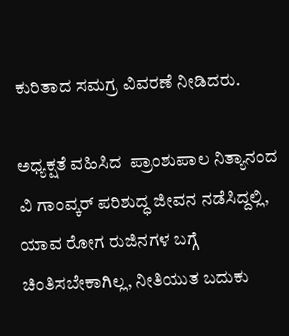ಕುರಿತಾದ ಸಮಗ್ರ ವಿವರಣೆ ನೀಡಿದರು.

ಅಧ್ಯಕ್ಷತೆ ವಹಿಸಿದ  ಪ್ರಾಂಶುಪಾಲ ನಿತ್ಯಾನಂದ ವಿ ಗಾಂವ್ಕರ್ ಪರಿಶುದ್ಧ ಜೀವನ ನಡೆಸಿದ್ದಲ್ಲಿ, ಯಾವ ರೋಗ ರುಜಿನಗಳ ಬಗ್ಗೆ ಚಿಂತಿಸಬೇಕಾಗಿಲ್ಲ, ನೀತಿಯುತ ಬದುಕು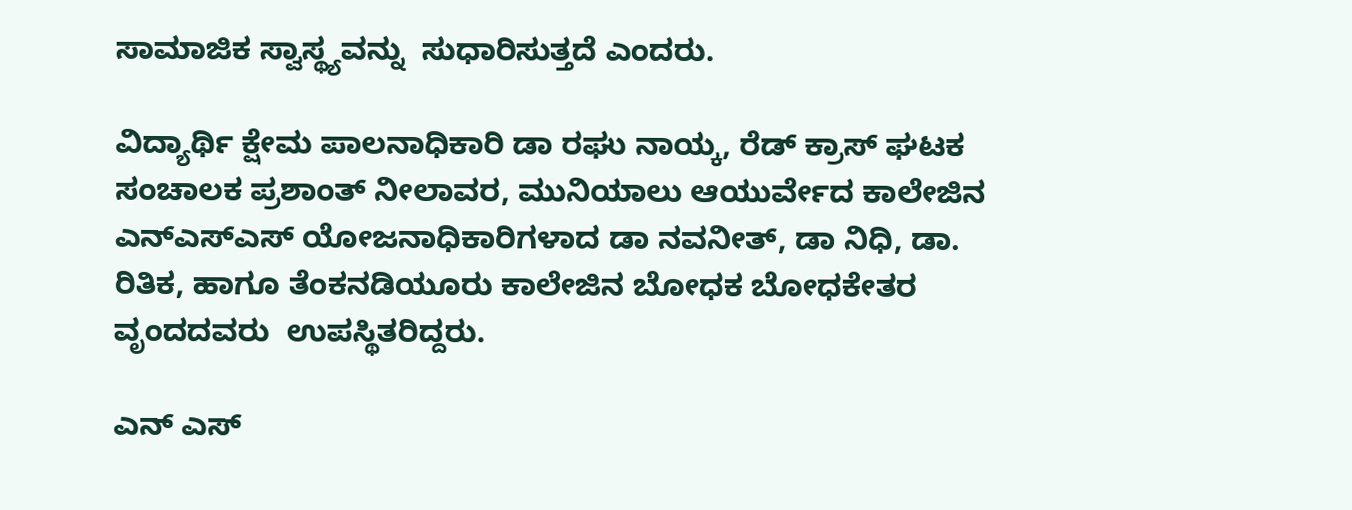ಸಾಮಾಜಿಕ ಸ್ವಾಸ್ಥ್ಯವನ್ನು  ಸುಧಾರಿಸುತ್ತದೆ ಎಂದರು.

ವಿದ್ಯಾರ್ಥಿ ಕ್ಷೇಮ ಪಾಲನಾಧಿಕಾರಿ ಡಾ ರಘು ನಾಯ್ಕ, ರೆಡ್ ಕ್ರಾಸ್ ಘಟಕ ಸಂಚಾಲಕ ಪ್ರಶಾಂತ್ ನೀಲಾವರ, ಮುನಿಯಾಲು ಆಯುರ್ವೇದ ಕಾಲೇಜಿನ ಎನ್ಎಸ್ಎಸ್ ಯೋಜನಾಧಿಕಾರಿಗಳಾದ ಡಾ ನವನೀತ್, ಡಾ ನಿಧಿ, ಡಾ. ರಿತಿಕ, ಹಾಗೂ ತೆಂಕನಡಿಯೂರು ಕಾಲೇಜಿನ ಬೋಧಕ ಬೋಧಕೇತರ ವೃಂದದವರು  ಉಪಸ್ಥಿತರಿದ್ದರು.

ಎನ್ ಎಸ್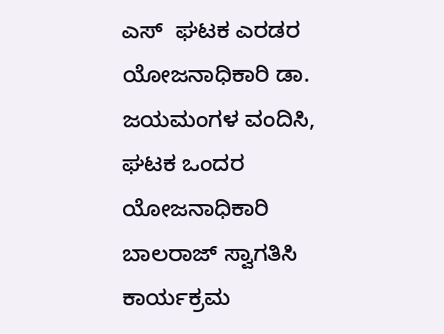ಎಸ್  ಘಟಕ ಎರಡರ ಯೋಜನಾಧಿಕಾರಿ ಡಾ. ಜಯಮಂಗಳ ವಂದಿಸಿ, ಘಟಕ ಒಂದರ ಯೋಜನಾಧಿಕಾರಿ  ಬಾಲರಾಜ್ ಸ್ವಾಗತಿಸಿ ಕಾರ್ಯಕ್ರಮ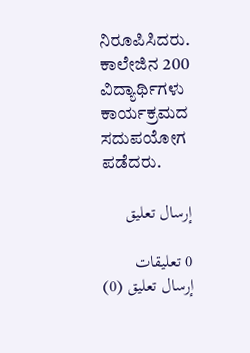ನಿರೂಪಿಸಿದರು. ಕಾಲೇಜಿನ 200 ವಿದ್ಯಾರ್ಥಿಗಳು  ಕಾರ್ಯಕ್ರಮದ ಸದುಪಯೋಗ ಪಡೆದರು.

إرسال تعليق

0 تعليقات
إرسال تعليق (0)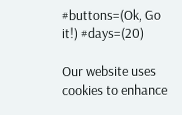#buttons=(Ok, Go it!) #days=(20)

Our website uses cookies to enhance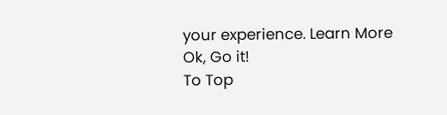your experience. Learn More
Ok, Go it!
To Top